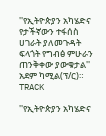''የኢትዮጵያን አካሄድና የታችኛውን ተፋሰስ ሀገራት ያለመጉዳት ፍላጎት የግብፅ ምሁራን ጠንቅቀው ያውቁታል''  አደም ካሚል(ፕ/ር)።
TRACK

''የኢትዮጵያን አካሄድና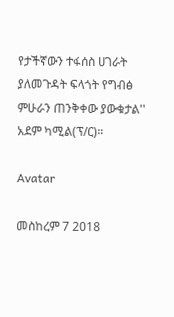የታችኛውን ተፋሰስ ሀገራት ያለመጉዳት ፍላጎት የግብፅ ምሁራን ጠንቅቀው ያውቁታል'' አደም ካሚል(ፕ/ር)።

Avatar

መስከረም 7 2018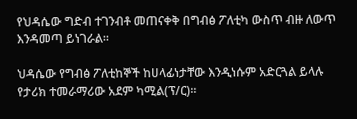የህዳሴው ግድብ ተገንብቶ መጠናቀቅ በግብፅ ፖለቲካ ውስጥ ብዙ ለውጥ እንዳመጣ ይነገራል።

ህዳሴው የግብፅ ፖለቲከኞች ከሀላፊነታቸው እንዲነሱም አድርጓል ይላሉ የታሪክ ተመራማሪው አደም ካሚል(ፕ/ር)።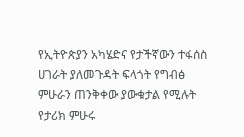የኢትዮጵያን አካሄድና የታችኛውን ተፋሰስ ሀገራት ያለመጉዳት ፍላጎት የግብፅ ምሁራን ጠንቅቀው ያውቁታል የሚሉት የታሪክ ምሁሩ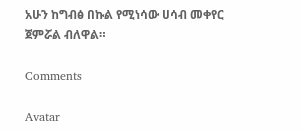አሁን ከግብፅ በኩል የሚነሳው ሀሳብ መቀየር ጀምሯል ብለዋል።

Comments

Avatar